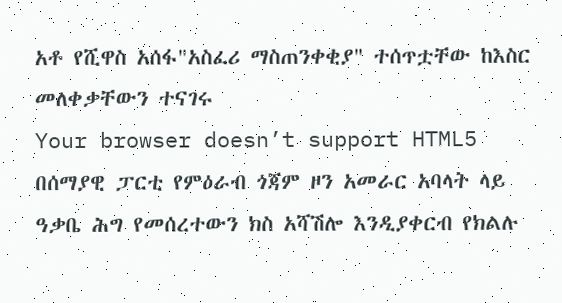አቶ የሺዋስ አሰፋ"አስፈሪ ማስጠንቀቂያ" ተሰጥቷቸው ከእስር መለቀቃቸውን ተናገሩ
Your browser doesn’t support HTML5
በሰማያዊ ፓርቲ የምዕራብ ጎጃም ዞን አመራር አባላት ላይ ዓቃቤ ሕግ የመሰረተውን ክስ አሻሽሎ እንዲያቀርብ የክልሉ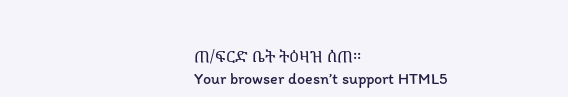ጠ/ፍርድ ቤት ትዕዛዝ ሰጠ፡፡
Your browser doesn’t support HTML5